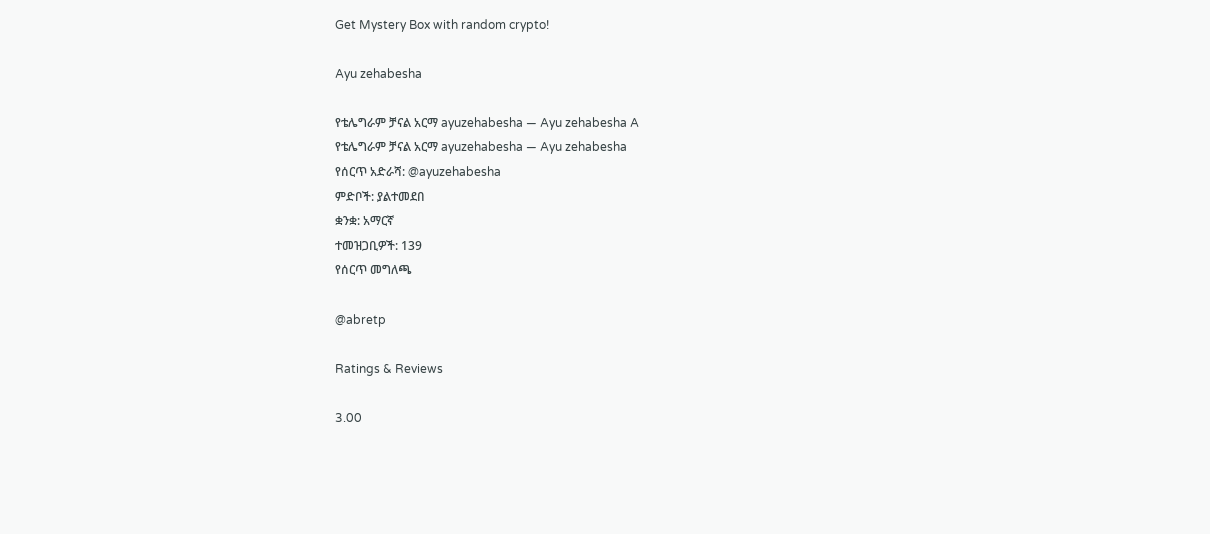Get Mystery Box with random crypto!

Ayu zehabesha

የቴሌግራም ቻናል አርማ ayuzehabesha — Ayu zehabesha A
የቴሌግራም ቻናል አርማ ayuzehabesha — Ayu zehabesha
የሰርጥ አድራሻ: @ayuzehabesha
ምድቦች: ያልተመደበ
ቋንቋ: አማርኛ
ተመዝጋቢዎች: 139
የሰርጥ መግለጫ

@abretp

Ratings & Reviews

3.00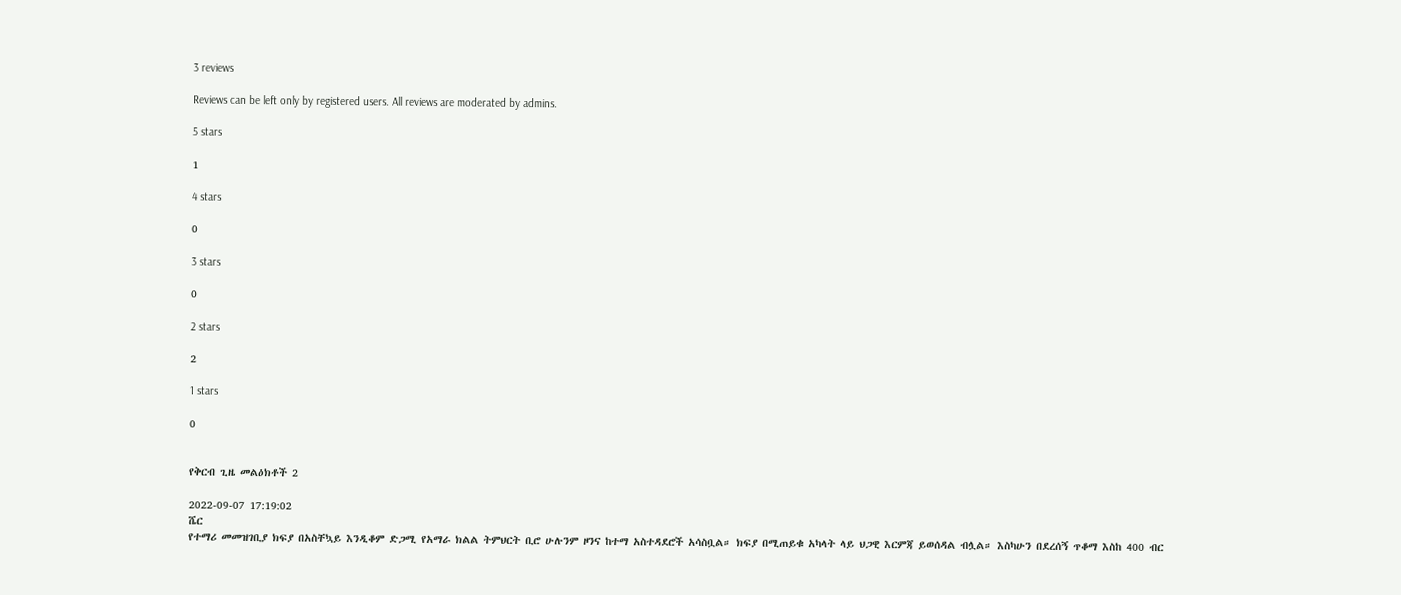3 reviews

Reviews can be left only by registered users. All reviews are moderated by admins.

5 stars

1

4 stars

0

3 stars

0

2 stars

2

1 stars

0


የቅርብ ጊዜ መልዕክቶች 2

2022-09-07 17:19:02
ሼር
የተማሪ መመዝገቢያ ክፍያ በአስቸኳይ እንዲቆም ድጋሚ የአማራ ክልል ትምህርት ቢሮ ሁሉንም ዞንና ከተማ አስተዳደሮች አሳስቧል። ክፍያ በሚጠይቁ አካላት ላይ ህጋዊ እርምጃ ይወሰዳል ብሏል። እስካሁን በደረሰኝ ጥቆማ እስከ 400 ብር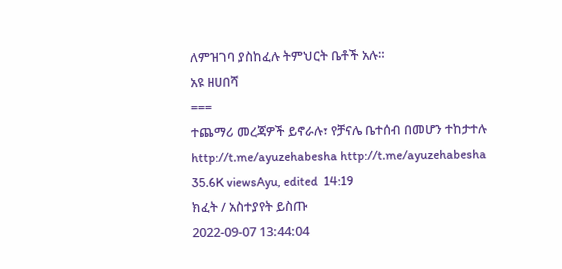ለምዝገባ ያስከፈሉ ትምህርት ቤቶች አሉ።
አዩ ዘሀበሻ
===
ተጨማሪ መረጃዎች ይኖራሉ፣ የቻናሌ ቤተሰብ በመሆን ተከታተሉ
http://t.me/ayuzehabesha http://t.me/ayuzehabesha
35.6K viewsAyu, edited  14:19
ክፈት / አስተያየት ይስጡ
2022-09-07 13:44:04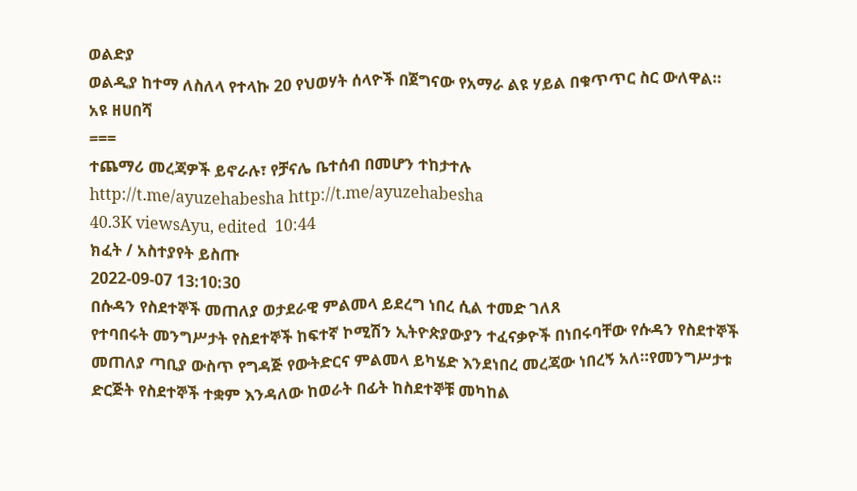ወልድያ
ወልዲያ ከተማ ለስለላ የተላኩ 20 የህወሃት ሰላዮች በጀግናው የአማራ ልዩ ሃይል በቁጥጥር ስር ውለዋል።
አዩ ዘሀበሻ
===
ተጨማሪ መረጃዎች ይኖራሉ፣ የቻናሌ ቤተሰብ በመሆን ተከታተሉ
http://t.me/ayuzehabesha http://t.me/ayuzehabesha
40.3K viewsAyu, edited  10:44
ክፈት / አስተያየት ይስጡ
2022-09-07 13:10:30
በሱዳን የስደተኞች መጠለያ ወታደራዊ ምልመላ ይደረግ ነበረ ሲል ተመድ ገለጸ
የተባበሩት መንግሥታት የስደተኞች ከፍተኛ ኮሚሽን ኢትዮጵያውያን ተፈናቃዮች በነበሩባቸው የሱዳን የስደተኞች መጠለያ ጣቢያ ውስጥ የግዳጅ የውትድርና ምልመላ ይካሄድ እንደነበረ መረጃው ነበረኝ አለ።የመንግሥታቱ ድርጅት የስደተኞች ተቋም እንዳለው ከወራት በፊት ከስደተኞቹ መካከል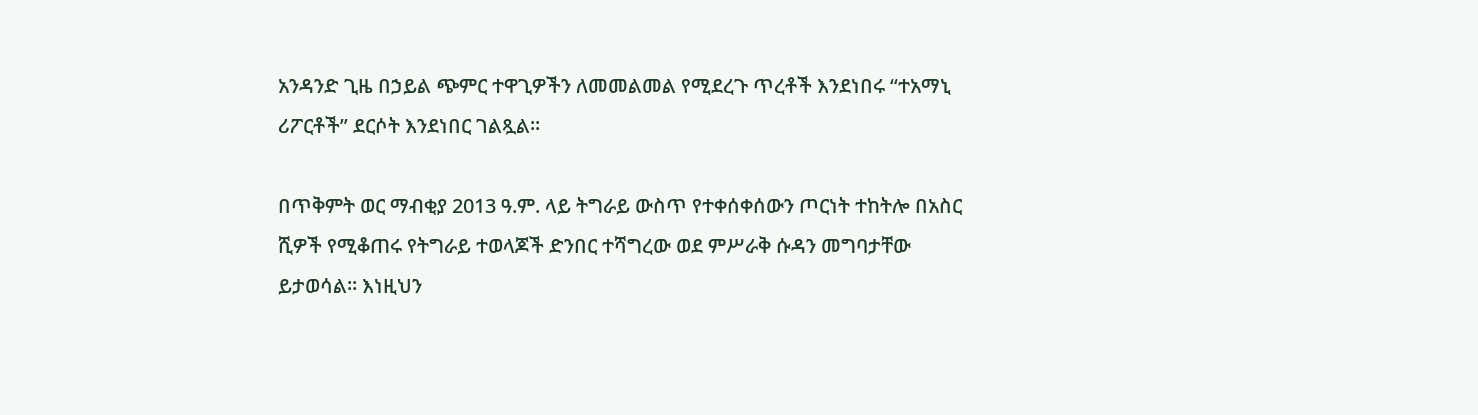አንዳንድ ጊዜ በኃይል ጭምር ተዋጊዎችን ለመመልመል የሚደረጉ ጥረቶች እንደነበሩ “ተአማኒ ሪፖርቶች” ደርሶት እንደነበር ገልጿል።

በጥቅምት ወር ማብቂያ 2013 ዓ.ም. ላይ ትግራይ ውስጥ የተቀሰቀሰውን ጦርነት ተከትሎ በአስር ሺዎች የሚቆጠሩ የትግራይ ተወላጆች ድንበር ተሻግረው ወደ ምሥራቅ ሱዳን መግባታቸው ይታወሳል። እነዚህን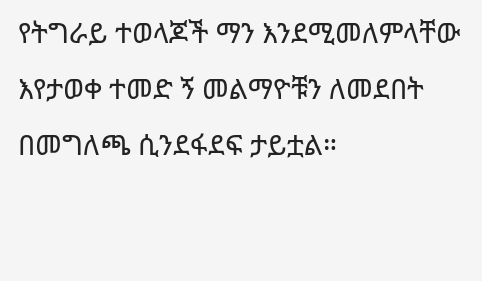የትግራይ ተወላጆች ማን እንደሚመለምላቸው እየታወቀ ተመድ ኝ መልማዮቹን ለመደበት በመግለጫ ሲንደፋደፍ ታይቷል።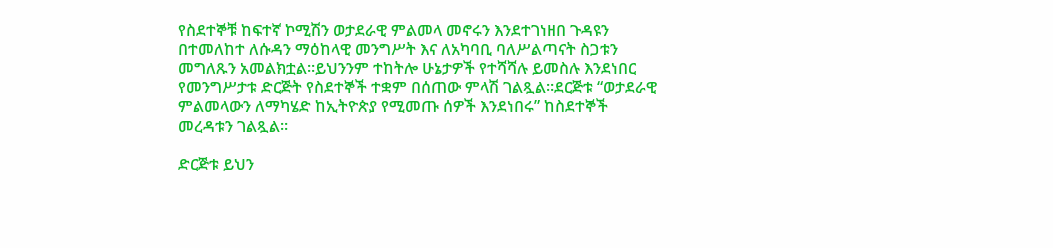የስደተኞቹ ከፍተኛ ኮሚሽን ወታደራዊ ምልመላ መኖሩን እንደተገነዘበ ጉዳዩን በተመለከተ ለሱዳን ማዕከላዊ መንግሥት እና ለአካባቢ ባለሥልጣናት ስጋቱን መግለጹን አመልክቷል።ይህንንም ተከትሎ ሁኔታዎች የተሻሻሉ ይመስሉ እንደነበር የመንግሥታቱ ድርጅት የስደተኞች ተቋም በሰጠው ምላሽ ገልጿል።ደርጅቱ “ወታደራዊ ምልመላውን ለማካሄድ ከኢትዮጵያ የሚመጡ ሰዎች እንደነበሩ” ከስደተኞች መረዳቱን ገልጿል።

ድርጅቱ ይህን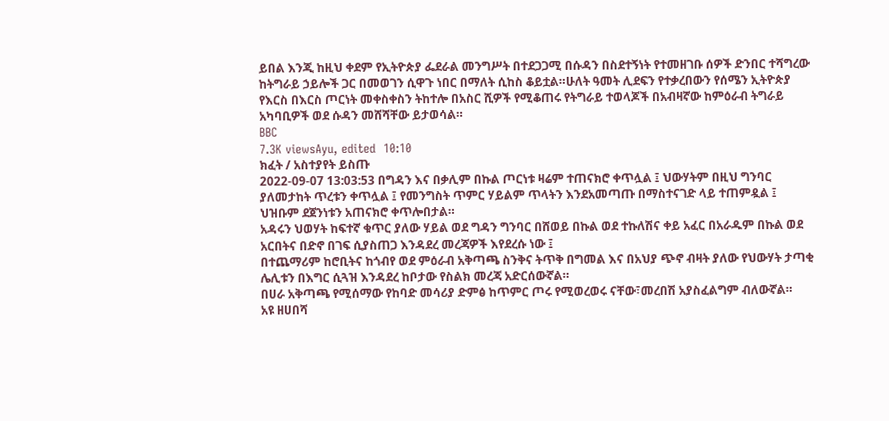ይበል እንጂ ከዚህ ቀደም የኢትዮጵያ ፌደራል መንግሥት በተደጋጋሚ በሱዳን በስደተኝነት የተመዘገቡ ሰዎች ድንበር ተሻግረው ከትግራይ ኃይሎች ጋር በመወገን ሲዋጉ ነበር በማለት ሲከስ ቆይቷል።ሁለት ዓመት ሊደፍን የተቃረበውን የሰሜን ኢትዮጵያ የእርስ በእርስ ጦርነት መቀስቀስን ትከተሎ በአስር ሺዎች የሚቆጠሩ የትግራይ ተወላጆች በአብዛኛው ከምዕራብ ትግራይ አካባቢዎች ወደ ሱዳን መሸሻቸው ይታወሳል።
BBC
7.3K viewsAyu, edited  10:10
ክፈት / አስተያየት ይስጡ
2022-09-07 13:03:53 በግዳን እና በቃሊም በኩል ጦርነቱ ዛሬም ተጠናክሮ ቀጥሏል ፤ ህውሃትም በዚህ ግንባር ያለመታከት ጥረቱን ቀጥሏል ፤ የመንግስት ጥምር ሃይልም ጥላትን እንደአመጣጡ በማስተናገድ ላይ ተጠምዷል ፤ ህዝቡም ደጀንነቱን አጠናክሮ ቀጥሎበታል።
አዳሩን ህወሃት ከፍተኛ ቁጥር ያለው ሃይል ወደ ግዳን ግንባር በሸወይ በኩል ወደ ተኩለሽና ቀይ አፈር በአራዱም በኩል ወደ አርበትና በድኖ በገፍ ሲያስጠጋ እንዳደረ መረጃዎች እየደረሱ ነው ፤
በተጨማሪም ከሮቢትና ከጎብየ ወደ ምዕራብ አቅጣጫ ስንቅና ትጥቅ በግመል እና በአህያ ጭኖ ብዛት ያለው የህውሃት ታጣቂ ሌሊቱን በእግር ሲጓዝ እንዳደረ ከቦታው የስልክ መረጃ አድርሰውኛል።
በሀራ አቅጣጫ የሚሰማው የከባድ መሳሪያ ድምፅ ከጥምር ጦሩ የሚወረወሩ ናቸው፣መረበሽ አያስፈልግም ብለውኛል።
አዩ ዘሀበሻ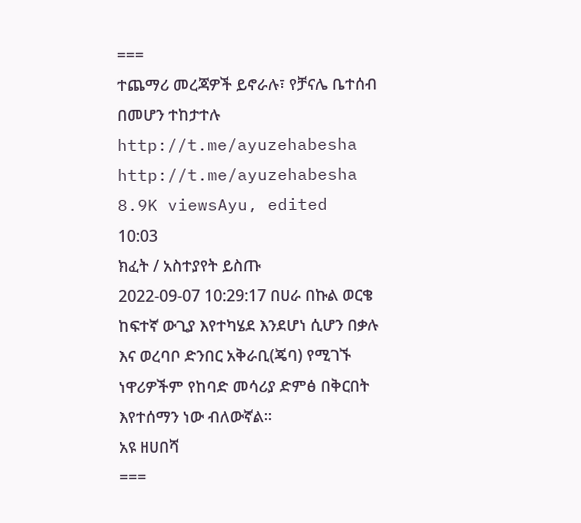===
ተጨማሪ መረጃዎች ይኖራሉ፣ የቻናሌ ቤተሰብ በመሆን ተከታተሉ
http://t.me/ayuzehabesha http://t.me/ayuzehabesha
8.9K viewsAyu, edited  10:03
ክፈት / አስተያየት ይስጡ
2022-09-07 10:29:17 በሀራ በኩል ወርቄ ከፍተኛ ውጊያ እየተካሄደ እንደሆነ ሲሆን በቃሉ እና ወረባቦ ድንበር አቅራቢ(ጄባ) የሚገኙ ነዋሪዎችም የከባድ መሳሪያ ድምፅ በቅርበት እየተሰማን ነው ብለውኛል።
አዩ ዘሀበሻ
===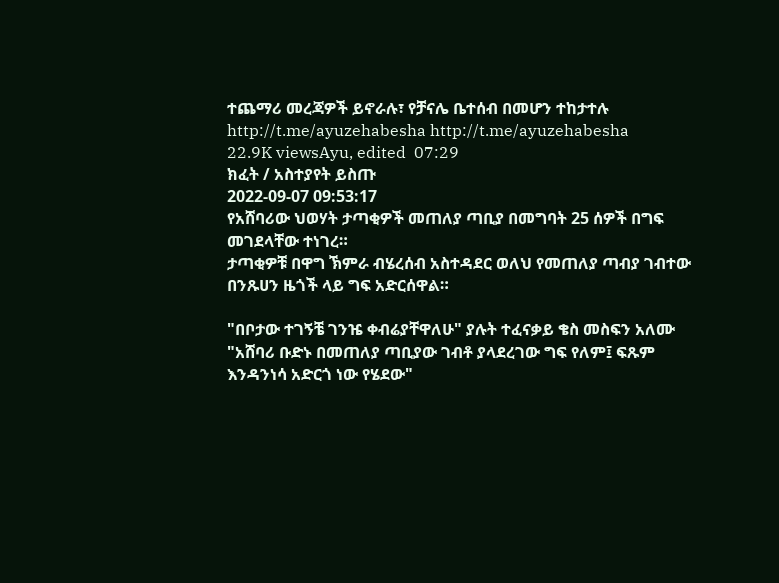ተጨማሪ መረጃዎች ይኖራሉ፣ የቻናሌ ቤተሰብ በመሆን ተከታተሉ
http://t.me/ayuzehabesha http://t.me/ayuzehabesha
22.9K viewsAyu, edited  07:29
ክፈት / አስተያየት ይስጡ
2022-09-07 09:53:17
የአሸባሪው ህወሃት ታጣቂዎች መጠለያ ጣቢያ በመግባት 25 ሰዎች በግፍ መገደላቸው ተነገረ።
ታጣቂዎቹ በዋግ ኽምራ ብሄረሰብ አስተዳደር ወለህ የመጠለያ ጣብያ ገብተው በንጹሀን ዜጎች ላይ ግፍ አድርሰዋል።

"በቦታው ተገኝቼ ገንዤ ቀብሬያቸዋለሁ" ያሉት ተፈናቃይ ቄስ መስፍን አለሙ "አሸባሪ ቡድኑ በመጠለያ ጣቢያው ገብቶ ያላደረገው ግፍ የለም፤ ፍጹም እንዳንነሳ አድርጎ ነው የሄደው"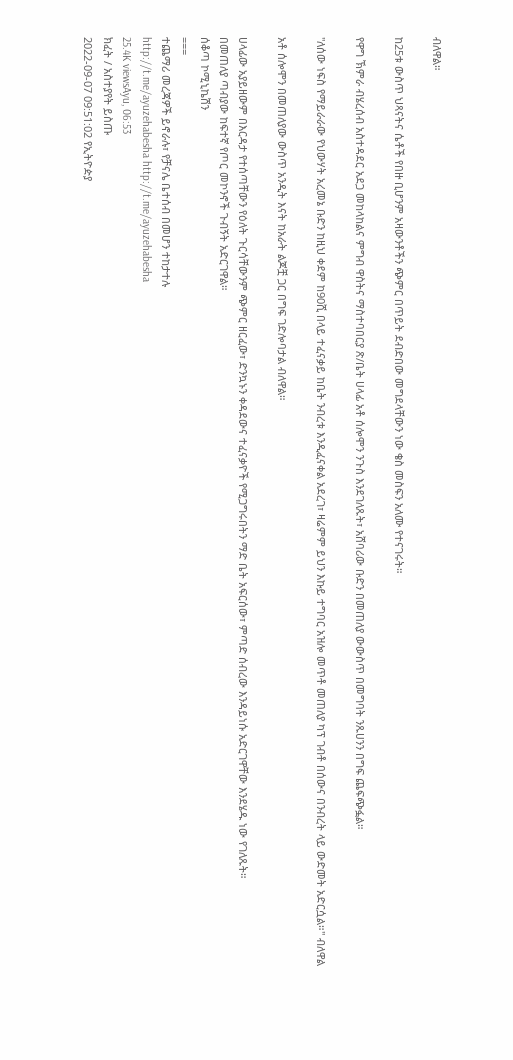ብለዋል።

ከ25ቱ ውስጥ ህጻናትና ሴቶች የበዙ ቢሆንም አዛውንቶችን ጭምር በጥይት ደብድበው መግደላቸውን ነው ቄስ መስፍን አለሙ የተናገሩት።

የዋግ ኽምራ ብሄረሰብ አስተዳደር አደጋ መከላከልና ምግብ ዋስትና ማስተባበርያ ጽ/ቤት ሀላፊ አቶ ሰሎሞን ንጉስ እንደገለጹት፣ አሸባሪው ቡድን በመጠለያ ውውስጥ በመግባት ንጹሀንን በግፍ ጨፍጭፏል።

"ለሰው ነፍስ የማይራራው የህውሃት አረመኔ ቡድን ከዚህ ቀደም ከ90ሺ በላይ ተፈናቃይ ከቤት ንብረቱ እንዲፈናቀል አደረገ፣ ዛሬምም ይህን እኩይ ተግባር አዝሎ መጥቶ መጠለያ ካፕ ገብቶ በሰውና በንብረት ላይ ውድመት አድርሷል።" ብለዋል

አቶ ሰሎሞን በመጠለያው ውስጥ አንዲት እናት ከአራት ልጆቿ ጋር በግፍ ገድሎባታል ብለዋል።

ሀላፊው አያይዘውም በእርዳታ የተሰጣቸውን የዕለት ጉርሳቸውንም ጭምር ዘርፈው፣ ድንኳኑን ቀዳደውና ተፈናቃዮች የሚጋግሩበትን ማድ ቤት አፍርሰው፣ ምጣድ ሰብረው እንዳይነሱ አድርገዋቸው እንደሄዱ ነው የገለጹት።
በመጠለያ ጣብያው ከፍተኛ የጦር መኮንኖች ጉብኝት አድርገዋል።
ሰቆጣ ኮሚኒኬሽን
===
ተጨማሪ መረጃዎች ይኖራሉ፣ የቻናሌ ቤተሰብ በመሆን ተከታተሉ
http://t.me/ayuzehabesha http://t.me/ayuzehabesha
25.4K viewsAyu, 06:53
ክፈት / አስተያየት ይስጡ
2022-09-07 09:51:02 የኢትዮዽያ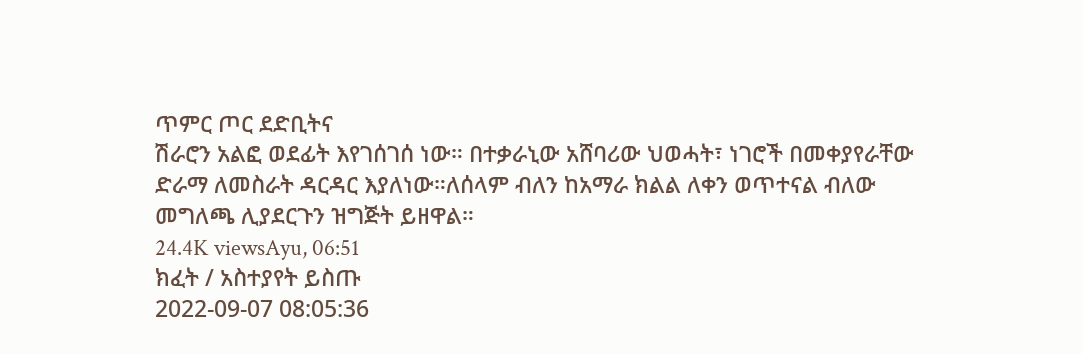ጥምር ጦር ደድቢትና
ሽራሮን አልፎ ወደፊት እየገሰገሰ ነው። በተቃራኒው አሸባሪው ህወሓት፣ ነገሮች በመቀያየራቸው ድራማ ለመስራት ዳርዳር እያለነው።ለሰላም ብለን ከአማራ ክልል ለቀን ወጥተናል ብለው መግለጫ ሊያደርጉን ዝግጅት ይዘዋል።
24.4K viewsAyu, 06:51
ክፈት / አስተያየት ይስጡ
2022-09-07 08:05:36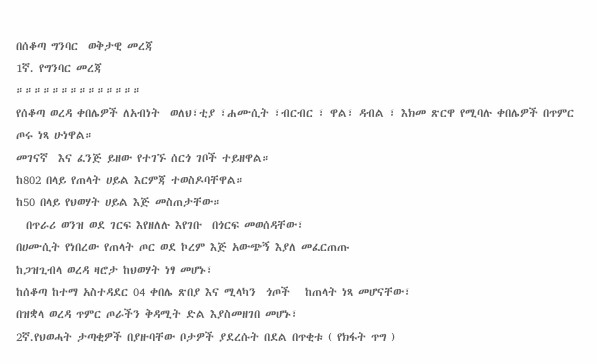በሰቆጣ ግንባር  ወቅታዊ መረጃ
1ኛ. የግንባር መረጃ
።።።።።።።።።።።።።።
የሰቆጣ ወረዳ ቀበሌዎች ለአብነት  ወለህ፣ቲያ ፣ሐሙሲት ፣ብርብር ፣ ዋል፣ ዳብል ፣ እክመ ጽርዋ የሚባሉ ቀበሌዎች በጥምር ጦሩ ነጻ ሁነዋል።
መገናኛ  እና ፈንጅ ይዘው የተገኙ ሰርጎ ገቦች ተይዘዋል።
ከ802 በላይ የጠላት ሀይል እርምጃ ተወስዶባቸዋል።
ከ50 በላይ የህወሃት ሀይል እጅ መስጠታቸው።
  በጥራሪ ወንዝ ወደ ገርፍ እየዘለሉ እየገቡ  በጎርፍ መወሰዳቸው፣
በሀሙሲት የነበረው የጠላት ጦር ወደ ኮረም እጅ አውጭኝ እያለ መፈርጠጡ
ከጋዝጊብላ ወረዳ ዛሮታ ከህወሃት ነፃ መሆኑ፣
ከሰቆጣ ከተማ አስተዳደር 04 ቀበሌ ጽበያ እና ሚላካን  ጎጦች   ከጠላት ነጻ መሆናቸው፣
በዝቋላ ወረዳ ጥምር ጦራችን ቅዳሚት ድል እያስመዘገበ መሆኑ፣
2ኛ.የህወሓት ታጣቂዎች በያዙባቸው ቦታዎች ያደረሱት በደል በጥቂቱ ( የክፋት ጥግ )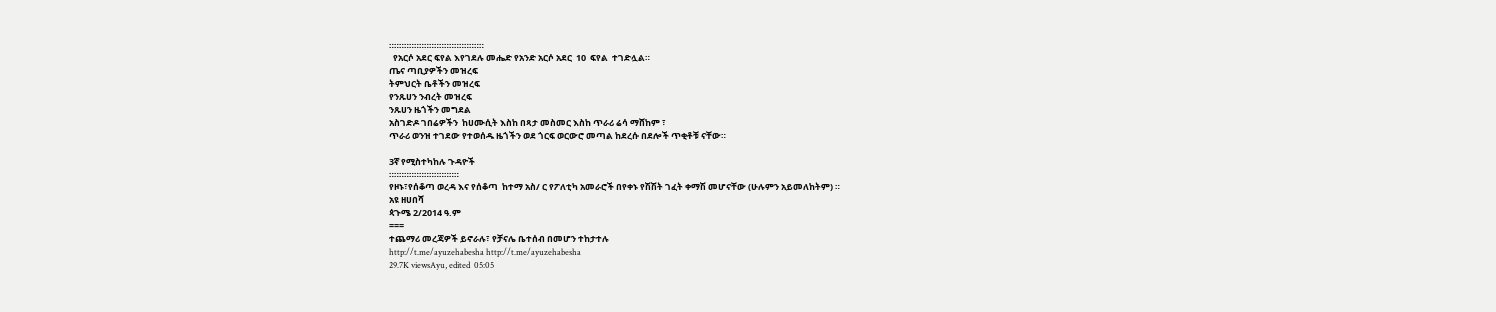።።።።።።።።።።።።።።።።።።።
  የአርሶ አደር ፍየል እየገደሉ መሔድ የአንድ አርሶ አደር  10  ፍየል  ተገድሏል።
ጤና ጣቢያዎችን መዝረፍ
ትምህርት ቤቶችን መዝረፍ
የንጹሀን ንብረት መዝረፍ
ንጹሀን ዜጎችን መግደል
አስገድዶ ገበሬዎችን  ከሀሙሲት እስከ በጻታ መስመር እስከ ጥራሪ ሬሳ ማሸከም ፣
ጥራሪ ወንዝ ተገደው የተወሰዱ ዜጎችን ወደ ጎርፍ ወርውሮ መጣል ከደረሱ በደሎች ጥቂቶቹ ናቸው።

3ኛ የሚስተካከሉ ጉዳዮች
።።።።።።።።።።።።።።
የዞኑ፣የሰቆጣ ወረዳ እና የሰቆጣ  ከተማ አስ/ ር የፖለቲካ አመራሮች በየቀኑ የሽሽት ገፈት ቀማሽ መሆናቸው (ሁሉምን አይመለከትም) ።
አዩ ዘሀበሻ
ጳጉሜ 2/2014 ዓ.ም
===
ተጨማሪ መረጃዎች ይኖራሉ፣ የቻናሌ ቤተሰብ በመሆን ተከታተሉ
http://t.me/ayuzehabesha http://t.me/ayuzehabesha
29.7K viewsAyu, edited  05:05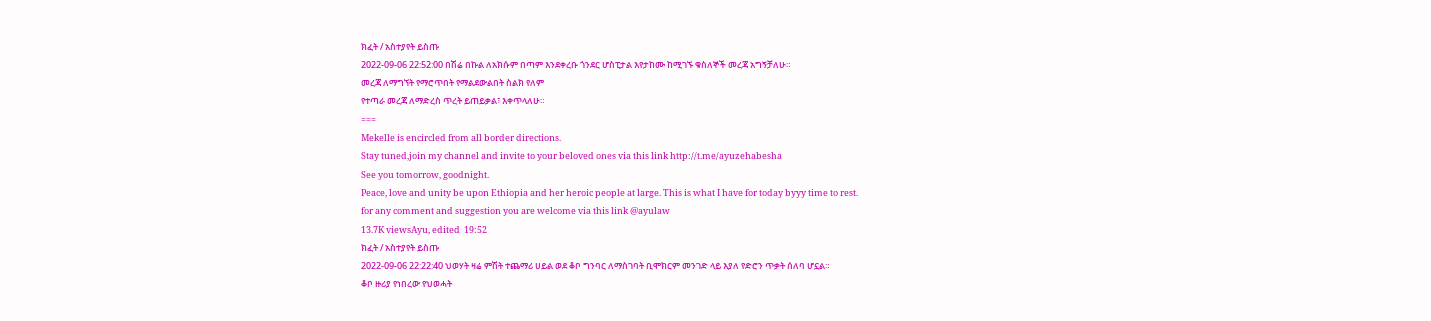ክፈት / አስተያየት ይስጡ
2022-09-06 22:52:00 በሽሬ በኩል ለአክሱም በጣም እንደቀረቡ ጎንደር ሆስፒታል እየታከሙ ከሚገኙ ቁስለኞች መረጃ አግኝቻለሁ።
መረጃ ለማግኘት የማሮጥበት የማልደውልበት ስልክ የለም
የተጣራ መረጃ ለማድረስ ጥረት ይጠይቃል፣ እቀጥላለሁ።
===
Mekelle is encircled from all border directions.
Stay tuned,join my channel and invite to your beloved ones via this link http://t.me/ayuzehabesha
See you tomorrow, goodnight.
Peace, love and unity be upon Ethiopia and her heroic people at large. This is what I have for today byyy time to rest.
for any comment and suggestion you are welcome via this link @ayulaw
13.7K viewsAyu, edited  19:52
ክፈት / አስተያየት ይስጡ
2022-09-06 22:22:40 ህወሃት ዛሬ ምሽት ተጨማሪ ሀይል ወደ ቆቦ ግንባር ለማስገባት ቢሞክርም መንገድ ላይ እያለ የድሮን ጥቃት ሰለባ ሆኗል።
ቆቦ ዙሪያ የነበረው የህወሓት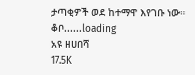ታጣቂዎች ወደ ከተማዋ እየገቡ ነው።
ቆቦ......loading
አዩ ዘሀበሻ
17.5K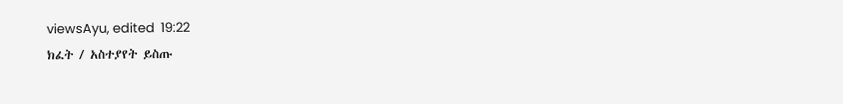viewsAyu, edited  19:22
ክፈት / አስተያየት ይስጡ